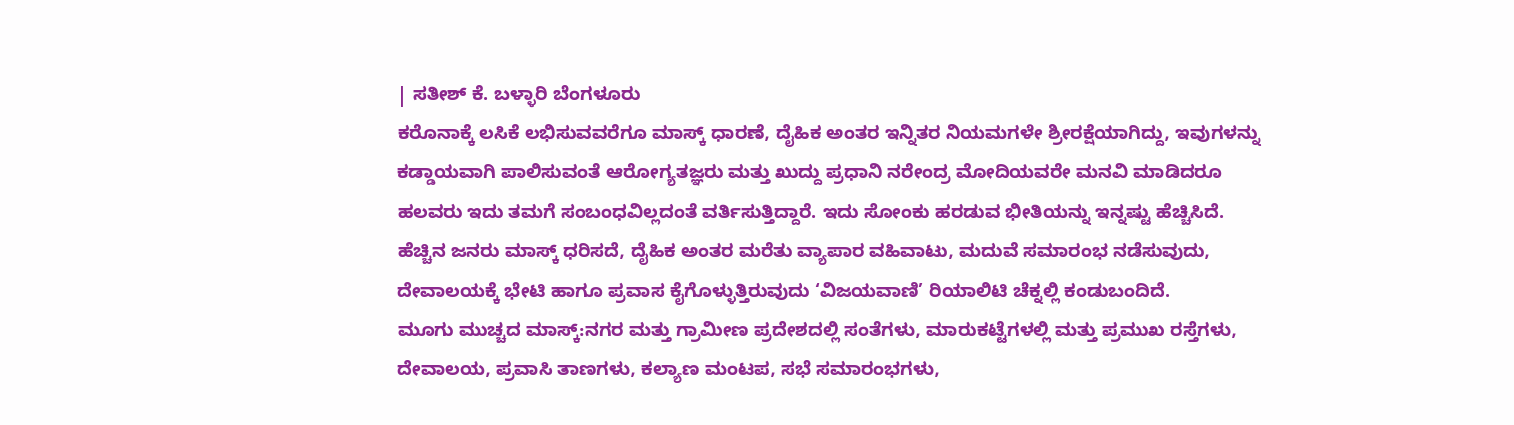| ಸತೀಶ್ ಕೆ. ಬಳ್ಳಾರಿ ಬೆಂಗಳೂರು
ಕರೊನಾಕ್ಕೆ ಲಸಿಕೆ ಲಭಿಸುವವರೆಗೂ ಮಾಸ್ಕ್ ಧಾರಣೆ, ದೈಹಿಕ ಅಂತರ ಇನ್ನಿತರ ನಿಯಮಗಳೇ ಶ್ರೀರಕ್ಷೆಯಾಗಿದ್ದು, ಇವುಗಳನ್ನು ಕಡ್ಡಾಯವಾಗಿ ಪಾಲಿಸುವಂತೆ ಆರೋಗ್ಯತಜ್ಞರು ಮತ್ತು ಖುದ್ದು ಪ್ರಧಾನಿ ನರೇಂದ್ರ ಮೋದಿಯವರೇ ಮನವಿ ಮಾಡಿದರೂ ಹಲವರು ಇದು ತಮಗೆ ಸಂಬಂಧವಿಲ್ಲದಂತೆ ವರ್ತಿಸುತ್ತಿದ್ದಾರೆ. ಇದು ಸೋಂಕು ಹರಡುವ ಭೀತಿಯನ್ನು ಇನ್ನಷ್ಟು ಹೆಚ್ಚಿಸಿದೆ. ಹೆಚ್ಚಿನ ಜನರು ಮಾಸ್ಕ್ ಧರಿಸದೆ, ದೈಹಿಕ ಅಂತರ ಮರೆತು ವ್ಯಾಪಾರ ವಹಿವಾಟು, ಮದುವೆ ಸಮಾರಂಭ ನಡೆಸುವುದು, ದೇವಾಲಯಕ್ಕೆ ಭೇಟಿ ಹಾಗೂ ಪ್ರವಾಸ ಕೈಗೊಳ್ಳುತ್ತಿರುವುದು ‘ವಿಜಯವಾಣಿ’ ರಿಯಾಲಿಟಿ ಚೆಕ್ನಲ್ಲಿ ಕಂಡುಬಂದಿದೆ.
ಮೂಗು ಮುಚ್ಚದ ಮಾಸ್ಕ್:ನಗರ ಮತ್ತು ಗ್ರಾಮೀಣ ಪ್ರದೇಶದಲ್ಲಿ ಸಂತೆಗಳು, ಮಾರುಕಟ್ಟೆಗಳಲ್ಲಿ ಮತ್ತು ಪ್ರಮುಖ ರಸ್ತೆಗಳು, ದೇವಾಲಯ, ಪ್ರವಾಸಿ ತಾಣಗಳು, ಕಲ್ಯಾಣ ಮಂಟಪ, ಸಭೆ ಸಮಾರಂಭಗಳು,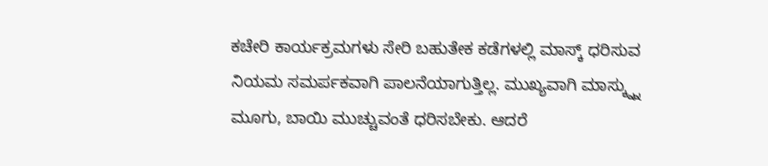ಕಚೇರಿ ಕಾರ್ಯಕ್ರಮಗಳು ಸೇರಿ ಬಹುತೇಕ ಕಡೆಗಳಲ್ಲಿ ಮಾಸ್ಕ್ ಧರಿಸುವ ನಿಯಮ ಸಮರ್ಪಕವಾಗಿ ಪಾಲನೆಯಾಗುತ್ತಿಲ್ಲ. ಮುಖ್ಯವಾಗಿ ಮಾಸ್ಕ್ನ್ನು ಮೂಗು, ಬಾಯಿ ಮುಚ್ಚುವಂತೆ ಧರಿಸಬೇಕು. ಆದರೆ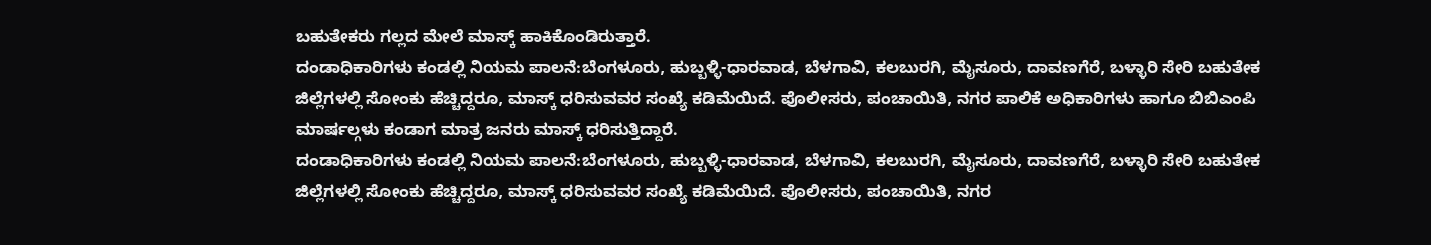ಬಹುತೇಕರು ಗಲ್ಲದ ಮೇಲೆ ಮಾಸ್ಕ್ ಹಾಕಿಕೊಂಡಿರುತ್ತಾರೆ.
ದಂಡಾಧಿಕಾರಿಗಳು ಕಂಡಲ್ಲಿ ನಿಯಮ ಪಾಲನೆ:ಬೆಂಗಳೂರು, ಹುಬ್ಬಳ್ಳಿ-ಧಾರವಾಡ, ಬೆಳಗಾವಿ, ಕಲಬುರಗಿ, ಮೈಸೂರು, ದಾವಣಗೆರೆ, ಬಳ್ಳಾರಿ ಸೇರಿ ಬಹುತೇಕ ಜಿಲ್ಲೆಗಳಲ್ಲಿ ಸೋಂಕು ಹೆಚ್ಚಿದ್ದರೂ, ಮಾಸ್ಕ್ ಧರಿಸುವವರ ಸಂಖ್ಯೆ ಕಡಿಮೆಯಿದೆ. ಪೊಲೀಸರು, ಪಂಚಾಯಿತಿ, ನಗರ ಪಾಲಿಕೆ ಅಧಿಕಾರಿಗಳು ಹಾಗೂ ಬಿಬಿಎಂಪಿ ಮಾರ್ಷಲ್ಗಳು ಕಂಡಾಗ ಮಾತ್ರ ಜನರು ಮಾಸ್ಕ್ ಧರಿಸುತ್ತಿದ್ದಾರೆ.
ದಂಡಾಧಿಕಾರಿಗಳು ಕಂಡಲ್ಲಿ ನಿಯಮ ಪಾಲನೆ:ಬೆಂಗಳೂರು, ಹುಬ್ಬಳ್ಳಿ-ಧಾರವಾಡ, ಬೆಳಗಾವಿ, ಕಲಬುರಗಿ, ಮೈಸೂರು, ದಾವಣಗೆರೆ, ಬಳ್ಳಾರಿ ಸೇರಿ ಬಹುತೇಕ ಜಿಲ್ಲೆಗಳಲ್ಲಿ ಸೋಂಕು ಹೆಚ್ಚಿದ್ದರೂ, ಮಾಸ್ಕ್ ಧರಿಸುವವರ ಸಂಖ್ಯೆ ಕಡಿಮೆಯಿದೆ. ಪೊಲೀಸರು, ಪಂಚಾಯಿತಿ, ನಗರ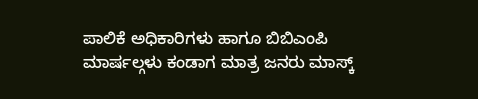ಪಾಲಿಕೆ ಅಧಿಕಾರಿಗಳು ಹಾಗೂ ಬಿಬಿಎಂಪಿ ಮಾರ್ಷಲ್ಗಳು ಕಂಡಾಗ ಮಾತ್ರ ಜನರು ಮಾಸ್ಕ್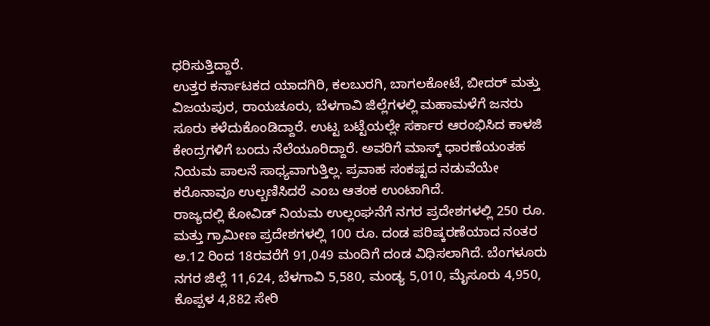ಧರಿಸುತ್ತಿದ್ದಾರೆ.
ಉತ್ತರ ಕರ್ನಾಟಕದ ಯಾದಗಿರಿ, ಕಲಬುರಗಿ, ಬಾಗಲಕೋಟೆ, ಬೀದರ್ ಮತ್ತು ವಿಜಯಪುರ, ರಾಯಚೂರು, ಬೆಳಗಾವಿ ಜಿಲ್ಲೆಗಳಲ್ಲಿ ಮಹಾಮಳೆಗೆ ಜನರು ಸೂರು ಕಳೆದುಕೊಂಡಿದ್ದಾರೆ. ಉಟ್ಟ ಬಟ್ಟೆಯಲ್ಲೇ ಸರ್ಕಾರ ಆರಂಭಿಸಿದ ಕಾಳಜಿ ಕೇಂದ್ರಗಳಿಗೆ ಬಂದು ನೆಲೆಯೂರಿದ್ದಾರೆ. ಅವರಿಗೆ ಮಾಸ್ಕ್ ಧಾರಣೆಯಂತಹ ನಿಯಮ ಪಾಲನೆ ಸಾಧ್ಯವಾಗುತ್ತಿಲ್ಲ. ಪ್ರವಾಹ ಸಂಕಷ್ಟದ ನಡುವೆಯೇ ಕರೊನಾವೂ ಉಲ್ಬಣಿಸಿದರೆ ಎಂಬ ಆತಂಕ ಉಂಟಾಗಿದೆ.
ರಾಜ್ಯದಲ್ಲಿ ಕೋವಿಡ್ ನಿಯಮ ಉಲ್ಲಂಘನೆಗೆ ನಗರ ಪ್ರದೇಶಗಳಲ್ಲಿ 250 ರೂ. ಮತ್ತು ಗ್ರಾಮೀಣ ಪ್ರದೇಶಗಳಲ್ಲಿ 100 ರೂ. ದಂಡ ಪರಿಷ್ಕರಣೆಯಾದ ನಂತರ ಅ.12 ರಿಂದ 18ರವರೆಗೆ 91,049 ಮಂದಿಗೆ ದಂಡ ವಿಧಿಸಲಾಗಿದೆ. ಬೆಂಗಳೂರು ನಗರ ಜಿಲ್ಲೆ 11,624, ಬೆಳಗಾವಿ 5,580, ಮಂಡ್ಯ 5,010, ಮೈಸೂರು 4,950, ಕೊಪ್ಪಳ 4,882 ಸೇರಿ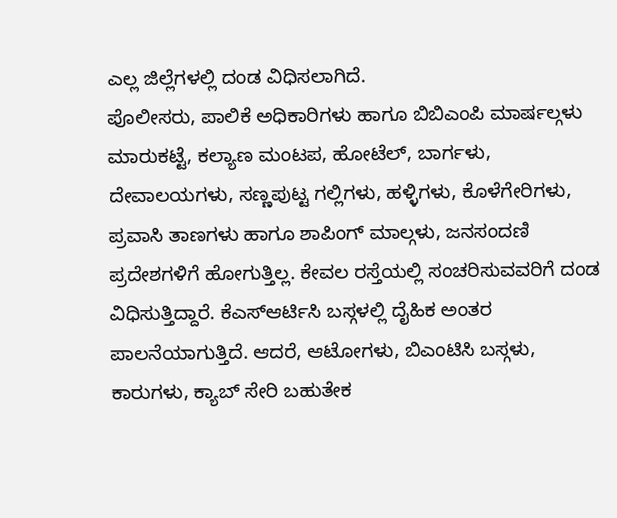ಎಲ್ಲ ಜಿಲ್ಲೆಗಳಲ್ಲಿ ದಂಡ ವಿಧಿಸಲಾಗಿದೆ.
ಪೊಲೀಸರು, ಪಾಲಿಕೆ ಅಧಿಕಾರಿಗಳು ಹಾಗೂ ಬಿಬಿಎಂಪಿ ಮಾರ್ಷಲ್ಗಳು ಮಾರುಕಟ್ಟೆ, ಕಲ್ಯಾಣ ಮಂಟಪ, ಹೋಟೆಲ್, ಬಾರ್ಗಳು, ದೇವಾಲಯಗಳು, ಸಣ್ಣಪುಟ್ಟ ಗಲ್ಲಿಗಳು, ಹಳ್ಳಿಗಳು, ಕೊಳೆಗೇರಿಗಳು, ಪ್ರವಾಸಿ ತಾಣಗಳು ಹಾಗೂ ಶಾಪಿಂಗ್ ಮಾಲ್ಗಳು, ಜನಸಂದಣಿ ಪ್ರದೇಶಗಳಿಗೆ ಹೋಗುತ್ತಿಲ್ಲ. ಕೇವಲ ರಸ್ತೆಯಲ್ಲಿ ಸಂಚರಿಸುವವರಿಗೆ ದಂಡ ವಿಧಿಸುತ್ತಿದ್ದಾರೆ. ಕೆಎಸ್ಆರ್ಟಿಸಿ ಬಸ್ಗಳಲ್ಲಿ ದೈಹಿಕ ಅಂತರ ಪಾಲನೆಯಾಗುತ್ತಿದೆ. ಆದರೆ, ಆಟೋಗಳು, ಬಿಎಂಟಿಸಿ ಬಸ್ಗಳು, ಕಾರುಗಳು, ಕ್ಯಾಬ್ ಸೇರಿ ಬಹುತೇಕ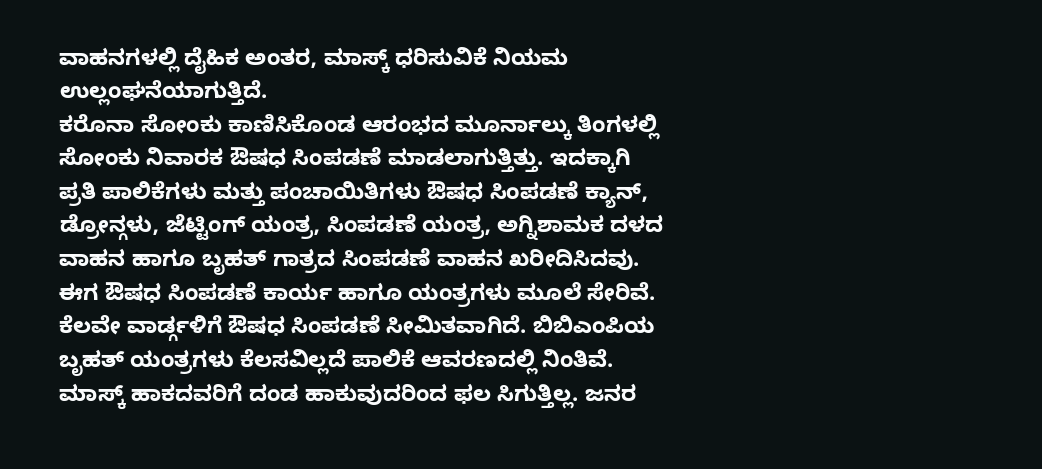ವಾಹನಗಳಲ್ಲಿ ದೈಹಿಕ ಅಂತರ, ಮಾಸ್ಕ್ ಧರಿಸುವಿಕೆ ನಿಯಮ ಉಲ್ಲಂಘನೆಯಾಗುತ್ತಿದೆ.
ಕರೊನಾ ಸೋಂಕು ಕಾಣಿಸಿಕೊಂಡ ಆರಂಭದ ಮೂರ್ನಾಲ್ಕು ತಿಂಗಳಲ್ಲಿ ಸೋಂಕು ನಿವಾರಕ ಔಷಧ ಸಿಂಪಡಣೆ ಮಾಡಲಾಗುತ್ತಿತ್ತು. ಇದಕ್ಕಾಗಿ ಪ್ರತಿ ಪಾಲಿಕೆಗಳು ಮತ್ತು ಪಂಚಾಯಿತಿಗಳು ಔಷಧ ಸಿಂಪಡಣೆ ಕ್ಯಾನ್, ಡ್ರೋನ್ಗಳು, ಜೆಟ್ಟಿಂಗ್ ಯಂತ್ರ, ಸಿಂಪಡಣೆ ಯಂತ್ರ, ಅಗ್ನಿಶಾಮಕ ದಳದ ವಾಹನ ಹಾಗೂ ಬೃಹತ್ ಗಾತ್ರದ ಸಿಂಪಡಣೆ ವಾಹನ ಖರೀದಿಸಿದವು. ಈಗ ಔಷಧ ಸಿಂಪಡಣೆ ಕಾರ್ಯ ಹಾಗೂ ಯಂತ್ರಗಳು ಮೂಲೆ ಸೇರಿವೆ. ಕೆಲವೇ ವಾರ್ಡ್ಗಳಿಗೆ ಔಷಧ ಸಿಂಪಡಣೆ ಸೀಮಿತವಾಗಿದೆ. ಬಿಬಿಎಂಪಿಯ ಬೃಹತ್ ಯಂತ್ರಗಳು ಕೆಲಸವಿಲ್ಲದೆ ಪಾಲಿಕೆ ಆವರಣದಲ್ಲಿ ನಿಂತಿವೆ.
ಮಾಸ್ಕ್ ಹಾಕದವರಿಗೆ ದಂಡ ಹಾಕುವುದರಿಂದ ಫಲ ಸಿಗುತ್ತಿಲ್ಲ. ಜನರ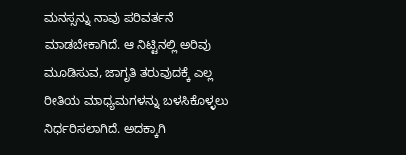ಮನಸ್ಸನ್ನು ನಾವು ಪರಿವರ್ತನೆ ಮಾಡಬೇಕಾಗಿದೆ. ಆ ನಿಟ್ಟಿನಲ್ಲಿ ಅರಿವು ಮೂಡಿಸುವ, ಜಾಗೃತಿ ತರುವುದಕ್ಕೆ ಎಲ್ಲ ರೀತಿಯ ಮಾಧ್ಯಮಗಳನ್ನು ಬಳಸಿಕೊಳ್ಳಲು ನಿರ್ಧರಿಸಲಾಗಿದೆ. ಅದಕ್ಕಾಗಿ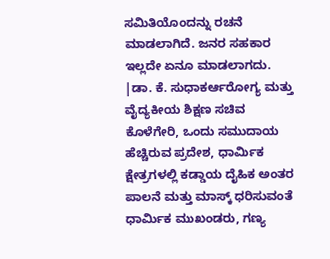ಸಮಿತಿಯೊಂದನ್ನು ರಚನೆ ಮಾಡಲಾಗಿದೆ. ಜನರ ಸಹಕಾರ ಇಲ್ಲದೇ ಏನೂ ಮಾಡಲಾಗದು.
|ಡಾ. ಕೆ. ಸುಧಾಕರ್ಆರೋಗ್ಯ ಮತ್ತು ವೈದ್ಯಕೀಯ ಶಿಕ್ಷಣ ಸಚಿವ
ಕೊಳೆಗೇರಿ, ಒಂದು ಸಮುದಾಯ ಹೆಚ್ಚಿರುವ ಪ್ರದೇಶ, ಧಾರ್ವಿುಕ ಕ್ಷೇತ್ರಗಳಲ್ಲಿ ಕಡ್ಡಾಯ ದೈಹಿಕ ಅಂತರ ಪಾಲನೆ ಮತ್ತು ಮಾಸ್ಕ್ ಧರಿಸುವಂತೆ ಧಾರ್ವಿುಕ ಮುಖಂಡರು, ಗಣ್ಯ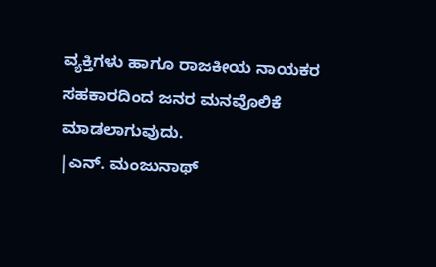ವ್ಯಕ್ತಿಗಳು ಹಾಗೂ ರಾಜಕೀಯ ನಾಯಕರ ಸಹಕಾರದಿಂದ ಜನರ ಮನವೊಲಿಕೆ ಮಾಡಲಾಗುವುದು.
|ಎನ್. ಮಂಜುನಾಥ್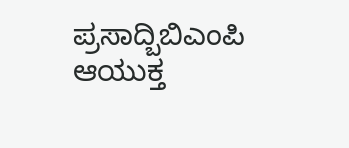ಪ್ರಸಾದ್ಬಿಬಿಎಂಪಿ ಆಯುಕ್ತ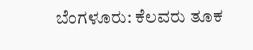ಬೆಂಗಳೂರು: ಕೆಲವರು ತೂಕ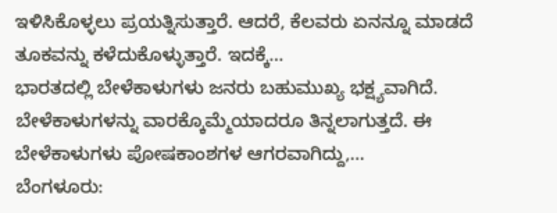ಇಳಿಸಿಕೊಳ್ಳಲು ಪ್ರಯತ್ನಿಸುತ್ತಾರೆ. ಆದರೆ, ಕೆಲವರು ಏನನ್ನೂ ಮಾಡದೆ ತೂಕವನ್ನು ಕಳೆದುಕೊಳ್ಳುತ್ತಾರೆ. ಇದಕ್ಕೆ…
ಭಾರತದಲ್ಲಿ ಬೇಳೆಕಾಳುಗಳು ಜನರು ಬಹುಮುಖ್ಯ ಭಕ್ಷ್ಯವಾಗಿದೆ. ಬೇಳೆಕಾಳುಗಳನ್ನು ವಾರಕ್ಕೊಮ್ಮೆಯಾದರೂ ತಿನ್ನಲಾಗುತ್ತದೆ. ಈ ಬೇಳೆಕಾಳುಗಳು ಪೋಷಕಾಂಶಗಳ ಆಗರವಾಗಿದ್ದು,…
ಬೆಂಗಳೂರು: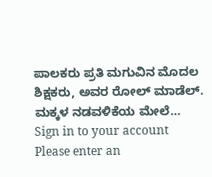ಪಾಲಕರು ಪ್ರತಿ ಮಗುವಿನ ಮೊದಲ ಶಿಕ್ಷಕರು, ಅವರ ರೋಲ್ ಮಾಡೆಲ್. ಮಕ್ಕಳ ನಡವಳಿಕೆಯ ಮೇಲೆ…
Sign in to your account
Please enter an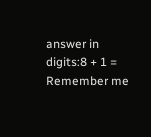answer in digits:8 + 1 =
Remember me